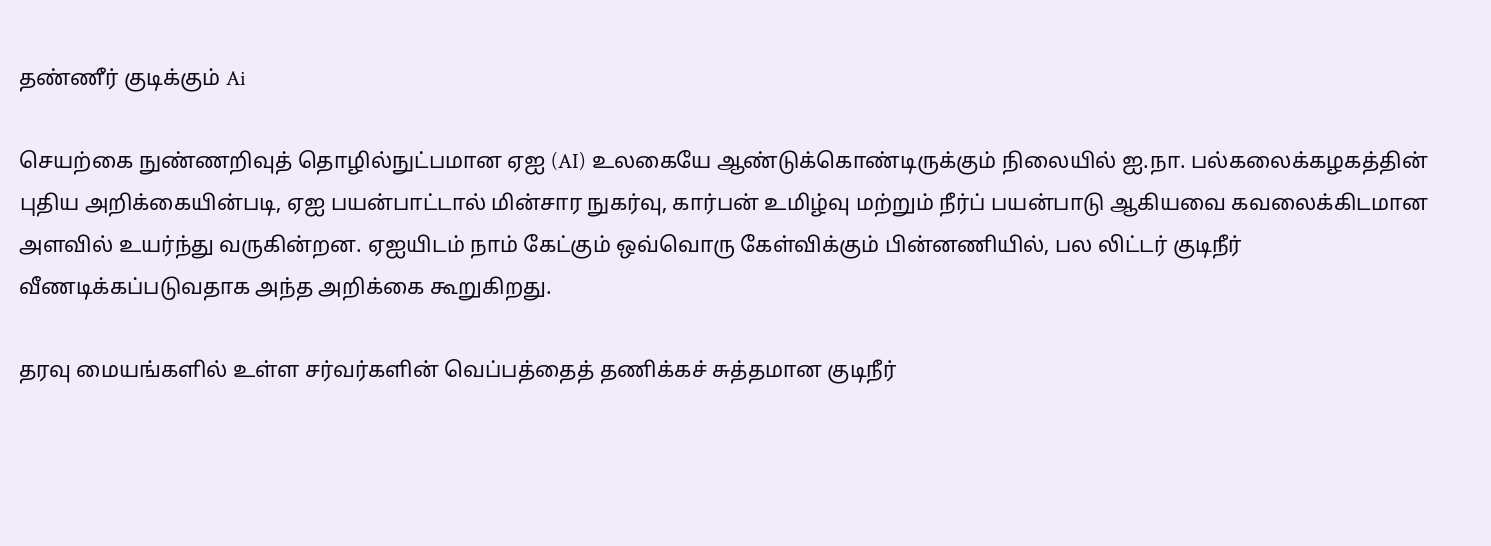தண்ணீர் குடிக்கும் Ai

செயற்கை நுண்ணறிவுத் தொழில்நுட்பமான ஏஐ (AI) உலகையே ஆண்டுக்கொண்டிருக்கும் நிலையில் ஐ.நா. பல்கலைக்கழகத்தின் புதிய அறிக்கையின்படி, ஏஐ பயன்பாட்டால் மின்சார நுகர்வு, கார்பன் உமிழ்வு மற்றும் நீர்ப் பயன்பாடு ஆகியவை கவலைக்கிடமான அளவில் உயர்ந்து வருகின்றன. ஏஐயிடம் நாம் கேட்கும் ஒவ்வொரு கேள்விக்கும் பின்னணியில், பல லிட்டர் குடிநீர் வீணடிக்கப்படுவதாக அந்த அறிக்கை கூறுகிறது.

தரவு மையங்களில் உள்ள சர்வர்களின் வெப்பத்தைத் தணிக்கச் சுத்தமான குடிநீர்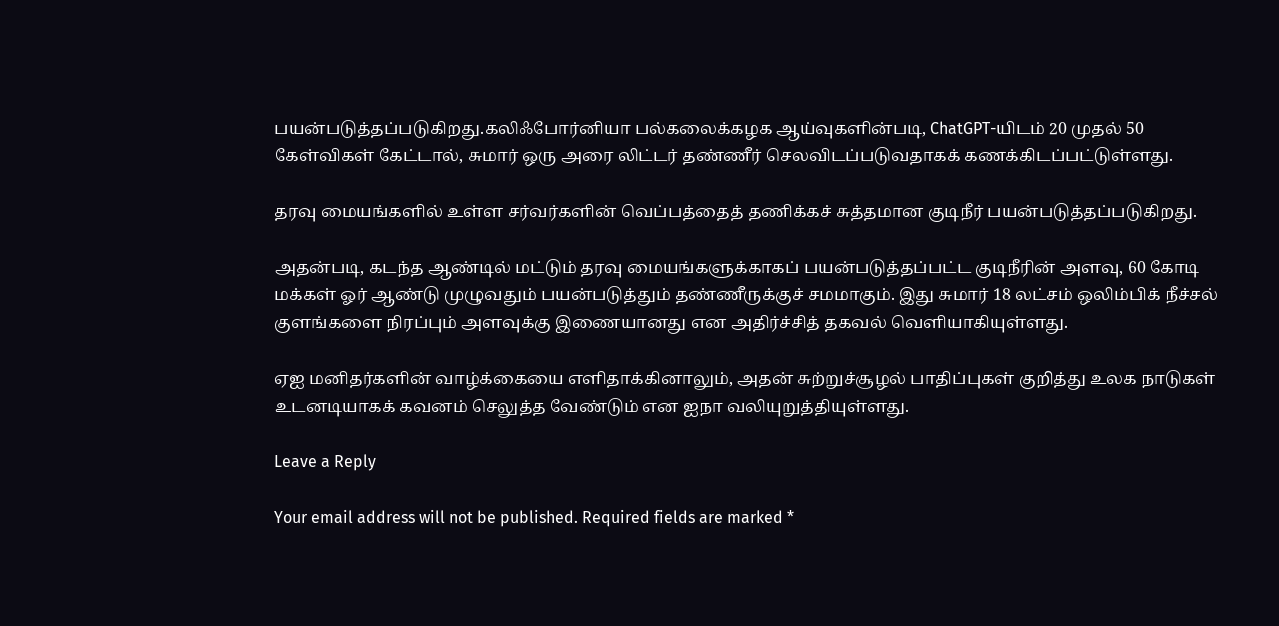பயன்படுத்தப்படுகிறது.கலிஃபோர்னியா பல்கலைக்கழக ஆய்வுகளின்படி, ChatGPT-யிடம் 20 முதல் 50 கேள்விகள் கேட்டால், சுமார் ஒரு அரை லிட்டர் தண்ணீர் செலவிடப்படுவதாகக் கணக்கிடப்பட்டுள்ளது.

தரவு மையங்களில் உள்ள சர்வர்களின் வெப்பத்தைத் தணிக்கச் சுத்தமான குடிநீர் பயன்படுத்தப்படுகிறது.

அதன்படி, கடந்த ஆண்டில் மட்டும் தரவு மையங்களுக்காகப் பயன்படுத்தப்பட்ட குடிநீரின் அளவு, 60 கோடி மக்கள் ஓர் ஆண்டு முழுவதும் பயன்படுத்தும் தண்ணீருக்குச் சமமாகும். இது சுமார் 18 லட்சம் ஒலிம்பிக் நீச்சல் குளங்களை நிரப்பும் அளவுக்கு இணையானது என அதிர்ச்சித் தகவல் வெளியாகியுள்ளது.

ஏஐ மனிதர்களின் வாழ்க்கையை எளிதாக்கினாலும், அதன் சுற்றுச்சூழல் பாதிப்புகள் குறித்து உலக நாடுகள் உடனடியாகக் கவனம் செலுத்த வேண்டும் என ஐநா வலியுறுத்தியுள்ளது.

Leave a Reply

Your email address will not be published. Required fields are marked *